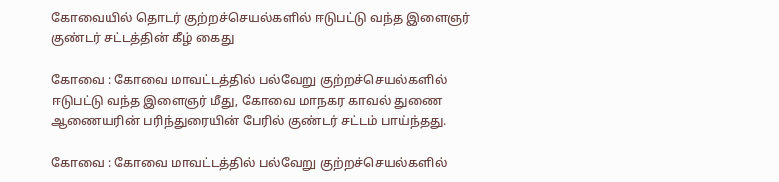கோவையில் தொடர் குற்றச்செயல்களில் ஈடுபட்டு வந்த இளைஞர் குண்டர் சட்டத்தின் கீழ் கைது

கோவை : கோவை மாவட்டத்தில் பல்வேறு குற்றச்செயல்களில் ஈடுபட்டு வந்த இளைஞர் மீது, கோவை மாநகர காவல் துணை ஆணையரின் பரிந்துரையின் பேரில் குண்டர் சட்டம் பாய்ந்தது.

கோவை : கோவை மாவட்டத்தில் பல்வேறு குற்றச்செயல்களில்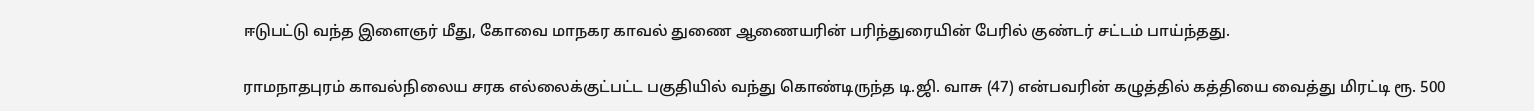ஈடுபட்டு வந்த இளைஞர் மீது, கோவை மாநகர காவல் துணை ஆணையரின் பரிந்துரையின் பேரில் குண்டர் சட்டம் பாய்ந்தது.

ராமநாதபுரம் காவல்நிலைய சரக எல்லைக்குட்பட்ட பகுதியில் வந்து கொண்டிருந்த டி.ஜி. வாசு (47) என்பவரின் கழுத்தில் கத்தியை வைத்து மிரட்டி ரூ. 500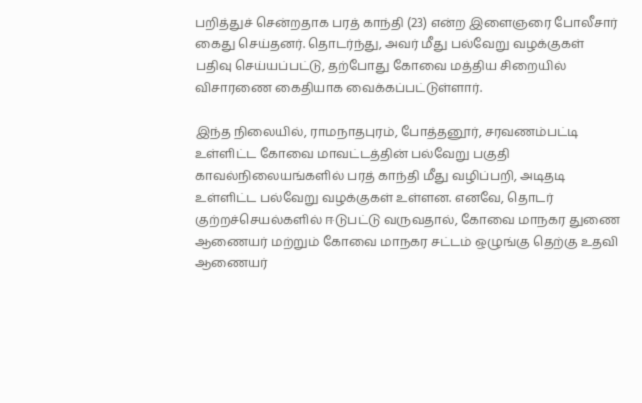பறித்துச் சென்றதாக பரத் காந்தி (23) என்ற இளைஞரை போலீசார் கைது செய்தனர். தொடர்ந்து, அவர் மீது பல்வேறு வழக்குகள் பதிவு செய்யப்பட்டு, தற்போது கோவை மத்திய சிறையில் விசாரணை கைதியாக வைக்கப்பட்டுள்ளார்.

இந்த நிலையில், ராமநாதபுரம், போத்தனூர், சரவணம்பட்டி உள்ளிட்ட கோவை மாவட்டத்தின் பல்வேறு பகுதி காவல்நிலையங்களில் பரத் காந்தி மீது வழிப்பறி, அடிதடி உள்ளிட்ட பல்வேறு வழக்குகள் உள்ளன. எனவே, தொடர் குற்றச்செயல்களில் ஈடுபட்டு வருவதால், கோவை மாநகர துணை ஆணையர் மற்றும் கோவை மாநகர சட்டம் ஒழுங்கு தெற்கு உதவி ஆணையர்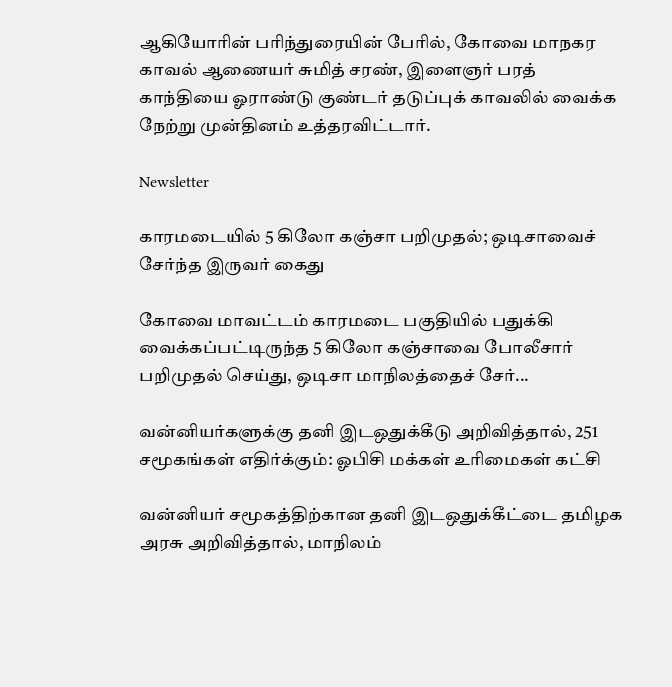ஆகியோரின் பரிந்துரையின் பேரில், கோவை மாநகர காவல் ஆணையர் சுமித் சரண், இளைஞர் பரத் காந்தியை ஓராண்டு குண்டர் தடுப்புக் காவலில் வைக்க நேற்று முன்தினம் உத்தரவிட்டார்.

Newsletter

காரமடையில் 5 கிலோ கஞ்சா பறிமுதல்; ஒடிசாவைச் சேர்ந்த இருவர் கைது

கோவை மாவட்டம் காரமடை பகுதியில் பதுக்கி வைக்கப்பட்டிருந்த 5 கிலோ கஞ்சாவை போலீசார் பறிமுதல் செய்து, ஒடிசா மாநிலத்தைச் சேர்...

வன்னியர்களுக்கு தனி இடஒதுக்கீடு அறிவித்தால், 251 சமூகங்கள் எதிர்க்கும்: ஓபிசி மக்கள் உரிமைகள் கட்சி

வன்னியர் சமூகத்திற்கான தனி இடஒதுக்கீட்டை தமிழக அரசு அறிவித்தால், மாநிலம்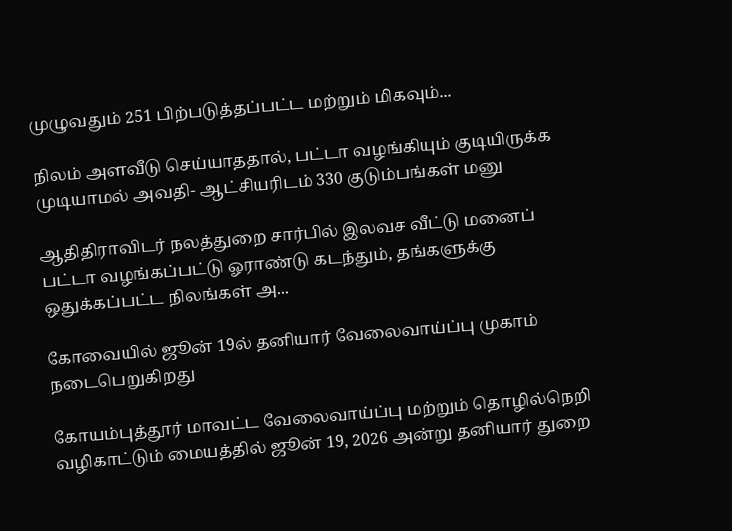முழுவதும் 251 பிற்படுத்தப்பட்ட மற்றும் மிகவும்...

நிலம் அளவீடு செய்யாததால், பட்டா வழங்கியும் குடியிருக்க முடியாமல் அவதி- ஆட்சியரிடம் 330 குடும்பங்கள் மனு

ஆதிதிராவிடர் நலத்துறை சார்பில் இலவச வீட்டு மனைப் பட்டா வழங்கப்பட்டு ஓராண்டு கடந்தும், தங்களுக்கு ஒதுக்கப்பட்ட நிலங்கள் அ...

கோவையில் ஜூன் 19ல் தனியார் வேலைவாய்ப்பு முகாம் நடைபெறுகிறது

கோயம்புத்தூர் மாவட்ட வேலைவாய்ப்பு மற்றும் தொழில்நெறி வழிகாட்டும் மையத்தில் ஜூன் 19, 2026 அன்று தனியார் துறை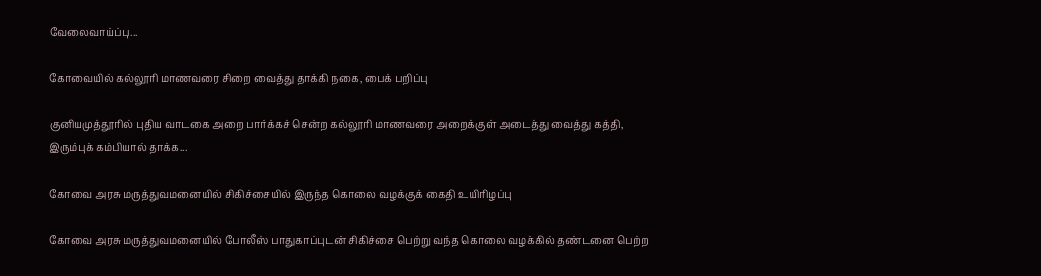வேலைவாய்ப்பு...

கோவையில் கல்லூரி மாணவரை சிறை வைத்து தாக்கி நகை, பைக் பறிப்பு

குனியமுத்தூரில் புதிய வாடகை அறை பார்க்கச் சென்ற கல்லூரி மாணவரை அறைக்குள் அடைத்து வைத்து கத்தி, இரும்புக் கம்பியால் தாக்க...

கோவை அரசு மருத்துவமனையில் சிகிச்சையில் இருந்த கொலை வழக்குக் கைதி உயிரிழப்பு

கோவை அரசு மருத்துவமனையில் போலீஸ் பாதுகாப்புடன் சிகிச்சை பெற்று வந்த கொலை வழக்கில் தண்டனை பெற்ற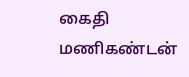கைதி மணிகண்டன்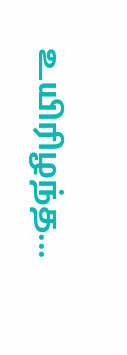உயிரிழந்த...